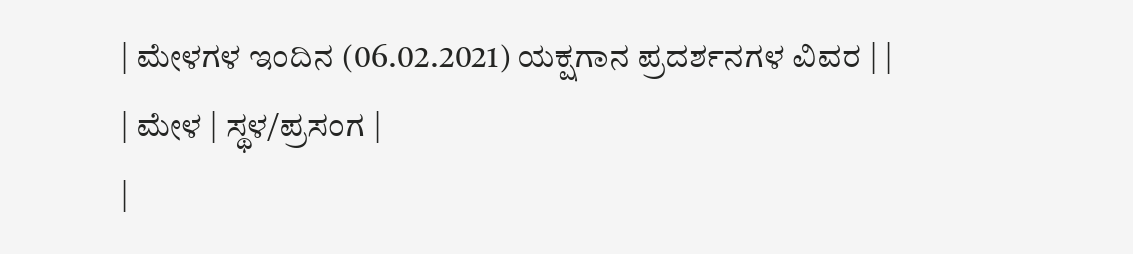| ಮೇಳಗಳ ಇಂದಿನ (06.02.2021) ಯಕ್ಷಗಾನ ಪ್ರದರ್ಶನಗಳ ವಿವರ | |
| ಮೇಳ | ಸ್ಥಳ/ಪ್ರಸಂಗ |
|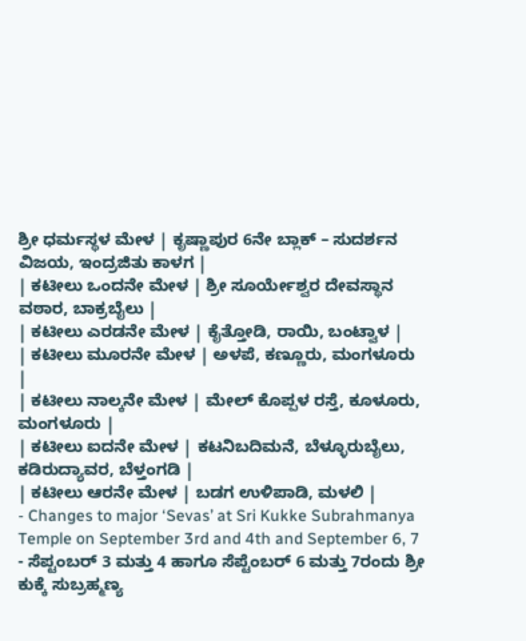ಶ್ರೀ ಧರ್ಮಸ್ಥಳ ಮೇಳ | ಕೃಷ್ಣಾಪುರ 6ನೇ ಬ್ಲಾಕ್ – ಸುದರ್ಶನ ವಿಜಯ, ಇಂದ್ರಜಿತು ಕಾಳಗ |
| ಕಟೀಲು ಒಂದನೇ ಮೇಳ | ಶ್ರೀ ಸೂರ್ಯೇಶ್ವರ ದೇವಸ್ಥಾನ ವಠಾರ, ಬಾಕ್ರಬೈಲು |
| ಕಟೀಲು ಎರಡನೇ ಮೇಳ | ಕೈತ್ತೋಡಿ, ರಾಯಿ, ಬಂಟ್ವಾಳ |
| ಕಟೀಲು ಮೂರನೇ ಮೇಳ | ಅಳಪೆ, ಕಣ್ಣೂರು, ಮಂಗಳೂರು |
| ಕಟೀಲು ನಾಲ್ಕನೇ ಮೇಳ | ಮೇಲ್ ಕೊಪ್ಪಳ ರಸ್ತೆ, ಕೂಳೂರು, ಮಂಗಳೂರು |
| ಕಟೀಲು ಐದನೇ ಮೇಳ | ಕಟನಿಬದಿಮನೆ, ಬೆಳ್ಳೂರುಬೈಲು, ಕಡಿರುದ್ಯಾವರ, ಬೆಳ್ತಂಗಡಿ |
| ಕಟೀಲು ಆರನೇ ಮೇಳ | ಬಡಗ ಉಳಿಪಾಡಿ, ಮಳಲಿ |
- Changes to major ‘Sevas’ at Sri Kukke Subrahmanya Temple on September 3rd and 4th and September 6, 7
- ಸೆಪ್ಟಂಬರ್ 3 ಮತ್ತು 4 ಹಾಗೂ ಸೆಪ್ಟೆಂಬರ್ 6 ಮತ್ತು 7ರಂದು ಶ್ರೀ ಕುಕ್ಕೆ ಸುಬ್ರಹ್ಮಣ್ಯ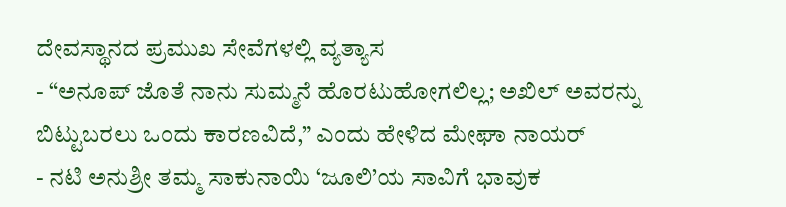ದೇವಸ್ಥಾನದ ಪ್ರಮುಖ ಸೇವೆಗಳಲ್ಲಿ ವ್ಯತ್ಯಾಸ
- “ಅನೂಪ್ ಜೊತೆ ನಾನು ಸುಮ್ಮನೆ ಹೊರಟುಹೋಗಲಿಲ್ಲ; ಅಖಿಲ್ ಅವರನ್ನು ಬಿಟ್ಟುಬರಲು ಒಂದು ಕಾರಣವಿದೆ,” ಎಂದು ಹೇಳಿದ ಮೇಘಾ ನಾಯರ್
- ನಟಿ ಅನುಶ್ರೀ ತಮ್ಮ ಸಾಕುನಾಯಿ ‘ಜೂಲಿ’ಯ ಸಾವಿಗೆ ಭಾವುಕ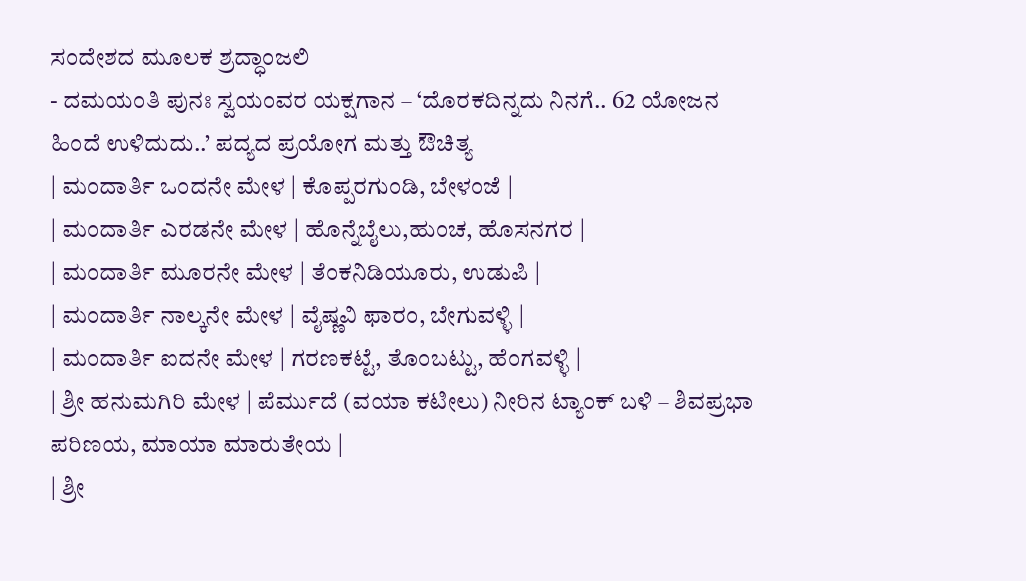ಸಂದೇಶದ ಮೂಲಕ ಶ್ರದ್ಧಾಂಜಲಿ
- ದಮಯಂತಿ ಪುನಃ ಸ್ವಯಂವರ ಯಕ್ಷಗಾನ – ‘ದೊರಕದಿನ್ನದು ನಿನಗೆ.. 62 ಯೋಜನ ಹಿಂದೆ ಉಳಿದುದು..’ ಪದ್ಯದ ಪ್ರಯೋಗ ಮತ್ತು ಔಚಿತ್ಯ
| ಮಂದಾರ್ತಿ ಒಂದನೇ ಮೇಳ | ಕೊಪ್ಪರಗುಂಡಿ, ಬೇಳಂಜೆ |
| ಮಂದಾರ್ತಿ ಎರಡನೇ ಮೇಳ | ಹೊನ್ನೆಬೈಲು,ಹುಂಚ, ಹೊಸನಗರ |
| ಮಂದಾರ್ತಿ ಮೂರನೇ ಮೇಳ | ತೆಂಕನಿಡಿಯೂರು, ಉಡುಪಿ |
| ಮಂದಾರ್ತಿ ನಾಲ್ಕನೇ ಮೇಳ | ವೈಷ್ಣವಿ ಫಾರಂ, ಬೇಗುವಳ್ಳಿ |
| ಮಂದಾರ್ತಿ ಐದನೇ ಮೇಳ | ಗರಣಕಟ್ಟೆ, ತೊಂಬಟ್ಟು, ಹೆಂಗವಳ್ಳಿ |
| ಶ್ರೀ ಹನುಮಗಿರಿ ಮೇಳ | ಪೆರ್ಮುದೆ (ವಯಾ ಕಟೀಲು) ನೀರಿನ ಟ್ಯಾಂಕ್ ಬಳಿ – ಶಿವಪ್ರಭಾ ಪರಿಣಯ, ಮಾಯಾ ಮಾರುತೇಯ |
| ಶ್ರೀ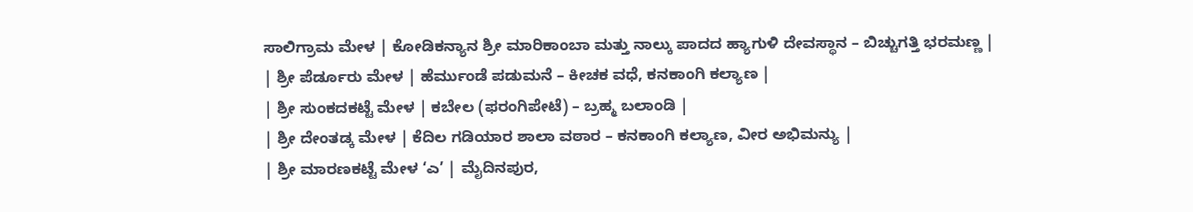ಸಾಲಿಗ್ರಾಮ ಮೇಳ | ಕೋಡಿಕನ್ಯಾನ ಶ್ರೀ ಮಾರಿಕಾಂಬಾ ಮತ್ತು ನಾಲ್ಕು ಪಾದದ ಹ್ಯಾಗುಳಿ ದೇವಸ್ಥಾನ – ಬಿಚ್ಚುಗತ್ತಿ ಭರಮಣ್ಣ |
| ಶ್ರೀ ಪೆರ್ಡೂರು ಮೇಳ | ಹೆರ್ಮುಂಡೆ ಪಡುಮನೆ – ಕೀಚಕ ವಧೆ, ಕನಕಾಂಗಿ ಕಲ್ಯಾಣ |
| ಶ್ರೀ ಸುಂಕದಕಟ್ಟೆ ಮೇಳ | ಕಬೇಲ (ಫರಂಗಿಪೇಟೆ) – ಬ್ರಹ್ಮ ಬಲಾಂಡಿ |
| ಶ್ರೀ ದೇಂತಡ್ಕ ಮೇಳ | ಕೆದಿಲ ಗಡಿಯಾರ ಶಾಲಾ ವಠಾರ – ಕನಕಾಂಗಿ ಕಲ್ಯಾಣ, ವೀರ ಅಭಿಮನ್ಯು |
| ಶ್ರೀ ಮಾರಣಕಟ್ಟೆ ಮೇಳ ‘ಎ’ | ಮೈದಿನಪುರ,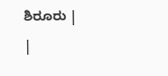ಶಿರೂರು |
|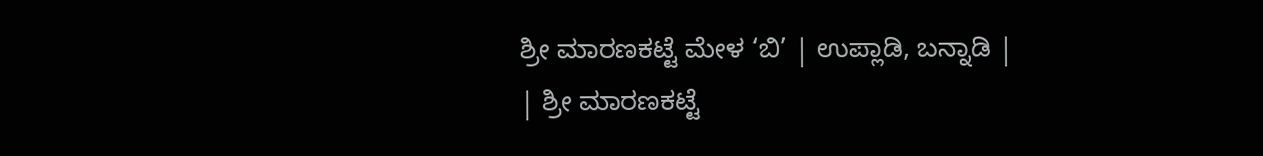ಶ್ರೀ ಮಾರಣಕಟ್ಟೆ ಮೇಳ ‘ಬಿ’ | ಉಪ್ಲಾಡಿ, ಬನ್ನಾಡಿ |
| ಶ್ರೀ ಮಾರಣಕಟ್ಟೆ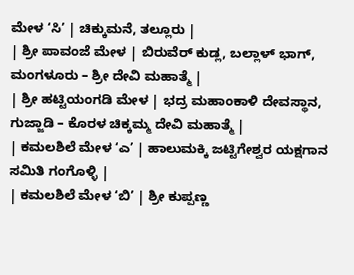ಮೇಳ ‘ಸಿ’ | ಚಿಕ್ಕುಮನೆ, ತಲ್ಲೂರು |
| ಶ್ರೀ ಪಾವಂಜೆ ಮೇಳ | ಬಿರುವೆರ್ ಕುಡ್ಲ, ಬಲ್ಲಾಳ್ ಭಾಗ್, ಮಂಗಳೂರು – ಶ್ರೀ ದೇವಿ ಮಹಾತ್ಮೆ |
| ಶ್ರೀ ಹಟ್ಟಿಯಂಗಡಿ ಮೇಳ | ಭದ್ರ ಮಹಾಂಕಾಳಿ ದೇವಸ್ಥಾನ, ಗುಜ್ಜಾಡಿ – ಕೊರಳ ಚಿಕ್ಕಮ್ಮ ದೇವಿ ಮಹಾತ್ಮೆ |
| ಕಮಲಶಿಲೆ ಮೇಳ ‘ಎ’ | ಹಾಲುಮಕ್ಕಿ ಜಟ್ಟಿಗೇಶ್ವರ ಯಕ್ಷಗಾನ ಸಮಿತಿ ಗಂಗೊಳ್ಳಿ |
| ಕಮಲಶಿಲೆ ಮೇಳ ‘ಬಿ’ | ಶ್ರೀ ಕುಪ್ಪಣ್ಣ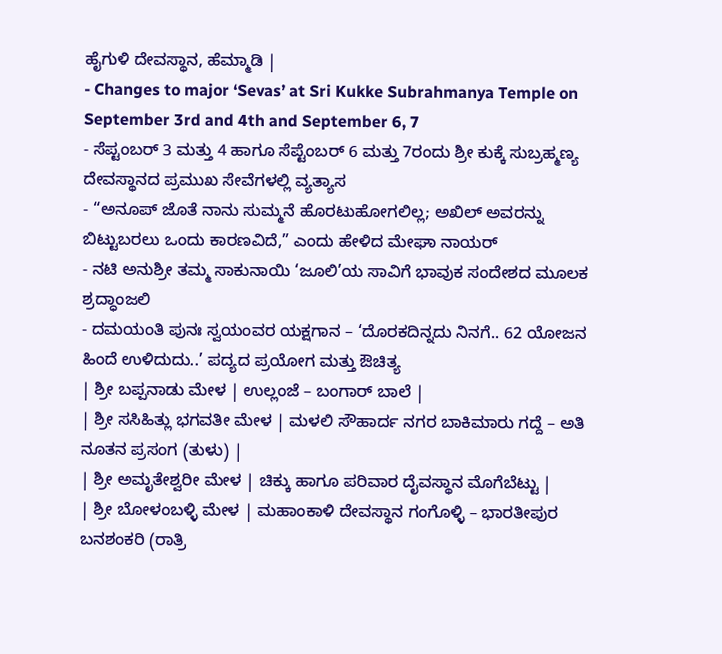ಹೈಗುಳಿ ದೇವಸ್ಥಾನ, ಹೆಮ್ಮಾಡಿ |
- Changes to major ‘Sevas’ at Sri Kukke Subrahmanya Temple on September 3rd and 4th and September 6, 7
- ಸೆಪ್ಟಂಬರ್ 3 ಮತ್ತು 4 ಹಾಗೂ ಸೆಪ್ಟೆಂಬರ್ 6 ಮತ್ತು 7ರಂದು ಶ್ರೀ ಕುಕ್ಕೆ ಸುಬ್ರಹ್ಮಣ್ಯ ದೇವಸ್ಥಾನದ ಪ್ರಮುಖ ಸೇವೆಗಳಲ್ಲಿ ವ್ಯತ್ಯಾಸ
- “ಅನೂಪ್ ಜೊತೆ ನಾನು ಸುಮ್ಮನೆ ಹೊರಟುಹೋಗಲಿಲ್ಲ; ಅಖಿಲ್ ಅವರನ್ನು ಬಿಟ್ಟುಬರಲು ಒಂದು ಕಾರಣವಿದೆ,” ಎಂದು ಹೇಳಿದ ಮೇಘಾ ನಾಯರ್
- ನಟಿ ಅನುಶ್ರೀ ತಮ್ಮ ಸಾಕುನಾಯಿ ‘ಜೂಲಿ’ಯ ಸಾವಿಗೆ ಭಾವುಕ ಸಂದೇಶದ ಮೂಲಕ ಶ್ರದ್ಧಾಂಜಲಿ
- ದಮಯಂತಿ ಪುನಃ ಸ್ವಯಂವರ ಯಕ್ಷಗಾನ – ‘ದೊರಕದಿನ್ನದು ನಿನಗೆ.. 62 ಯೋಜನ ಹಿಂದೆ ಉಳಿದುದು..’ ಪದ್ಯದ ಪ್ರಯೋಗ ಮತ್ತು ಔಚಿತ್ಯ
| ಶ್ರೀ ಬಪ್ಪನಾಡು ಮೇಳ | ಉಲ್ಲಂಜೆ – ಬಂಗಾರ್ ಬಾಲೆ |
| ಶ್ರೀ ಸಸಿಹಿತ್ಲು ಭಗವತೀ ಮೇಳ | ಮಳಲಿ ಸೌಹಾರ್ದ ನಗರ ಬಾಕಿಮಾರು ಗದ್ದೆ – ಅತಿ ನೂತನ ಪ್ರಸಂಗ (ತುಳು) |
| ಶ್ರೀ ಅಮೃತೇಶ್ವರೀ ಮೇಳ | ಚಿಕ್ಕು ಹಾಗೂ ಪರಿವಾರ ದೈವಸ್ಥಾನ ಮೊಗೆಬೆಟ್ಟು |
| ಶ್ರೀ ಬೋಳಂಬಳ್ಳಿ ಮೇಳ | ಮಹಾಂಕಾಳಿ ದೇವಸ್ಥಾನ ಗಂಗೊಳ್ಳಿ – ಭಾರತೀಪುರ ಬನಶಂಕರಿ (ರಾತ್ರಿ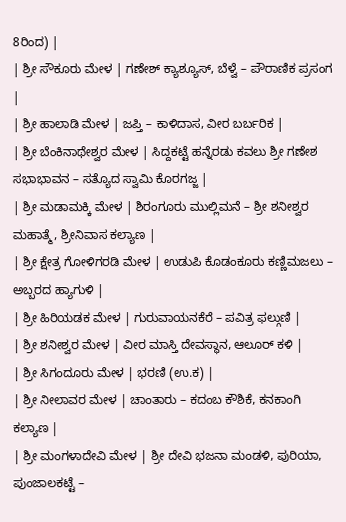8ರಿಂದ) |
| ಶ್ರೀ ಸೌಕೂರು ಮೇಳ | ಗಣೇಶ್ ಕ್ಯಾಶ್ಯೂಸ್, ಬೆಳ್ವೆ – ಪೌರಾಣಿಕ ಪ್ರಸಂಗ |
| ಶ್ರೀ ಹಾಲಾಡಿ ಮೇಳ | ಜಪ್ತಿ – ಕಾಳಿದಾಸ, ವೀರ ಬರ್ಬರಿಕ |
| ಶ್ರೀ ಬೆಂಕಿನಾಥೇಶ್ವರ ಮೇಳ | ಸಿದ್ದಕಟ್ಟೆ ಹನ್ನೆರಡು ಕವಲು ಶ್ರೀ ಗಣೇಶ ಸಭಾಭಾವನ – ಸತ್ಯೊದ ಸ್ವಾಮಿ ಕೊರಗಜ್ಜ |
| ಶ್ರೀ ಮಡಾಮಕ್ಕಿ ಮೇಳ | ಶಿರಂಗೂರು ಮುಲ್ಲಿಮನೆ – ಶ್ರೀ ಶನೀಶ್ವರ ಮಹಾತ್ಮೆ, ಶ್ರೀನಿವಾಸ ಕಲ್ಯಾಣ |
| ಶ್ರೀ ಕ್ಷೇತ್ರ ಗೋಳಿಗರಡಿ ಮೇಳ | ಉಡುಪಿ ಕೊಡಂಕೂರು ಕಣ್ಣಿಮಜಲು – ಅಬ್ಬರದ ಹ್ಯಾಗುಳಿ |
| ಶ್ರೀ ಹಿರಿಯಡಕ ಮೇಳ | ಗುರುವಾಯನಕೆರೆ – ಪವಿತ್ರ ಫಲ್ಗುಣಿ |
| ಶ್ರೀ ಶನೀಶ್ವರ ಮೇಳ | ವೀರ ಮಾಸ್ತಿ ದೇವಸ್ಥಾನ, ಆಲೂರ್ ಕಳಿ |
| ಶ್ರೀ ಸಿಗಂದೂರು ಮೇಳ | ಭರಣಿ (ಉ.ಕ) |
| ಶ್ರೀ ನೀಲಾವರ ಮೇಳ | ಚಾಂತಾರು – ಕದಂಬ ಕೌಶಿಕೆ, ಕನಕಾಂಗಿ ಕಲ್ಯಾಣ |
| ಶ್ರೀ ಮಂಗಳಾದೇವಿ ಮೇಳ | ಶ್ರೀ ದೇವಿ ಭಜನಾ ಮಂಡಳಿ, ಪುರಿಯಾ, ಪುಂಜಾಲಕಟ್ಟೆ –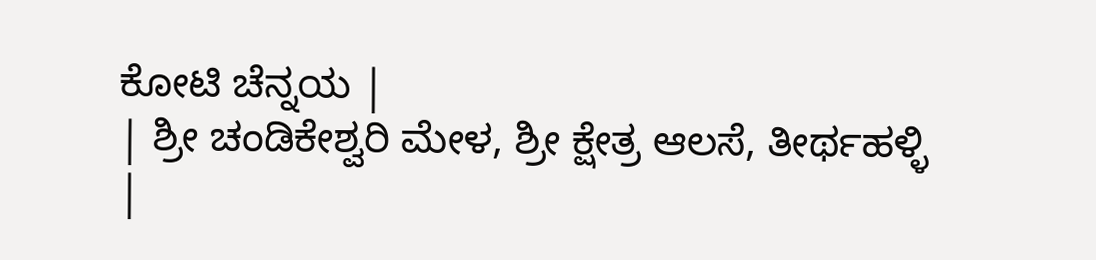ಕೋಟಿ ಚೆನ್ನಯ |
| ಶ್ರೀ ಚಂಡಿಕೇಶ್ವರಿ ಮೇಳ, ಶ್ರೀ ಕ್ಷೇತ್ರ ಆಲಸೆ, ತೀರ್ಥಹಳ್ಳಿ |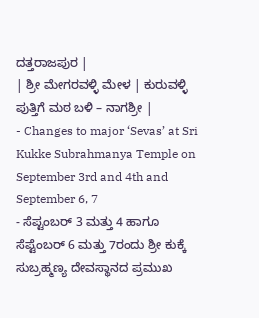ದತ್ತರಾಜಪುರ |
| ಶ್ರೀ ಮೇಗರವಳ್ಳಿ ಮೇಳ | ಕುರುವಳ್ಳಿ ಪುತ್ತಿಗೆ ಮಠ ಬಳಿ – ನಾಗಶ್ರೀ |
- Changes to major ‘Sevas’ at Sri Kukke Subrahmanya Temple on September 3rd and 4th and September 6, 7
- ಸೆಪ್ಟಂಬರ್ 3 ಮತ್ತು 4 ಹಾಗೂ ಸೆಪ್ಟೆಂಬರ್ 6 ಮತ್ತು 7ರಂದು ಶ್ರೀ ಕುಕ್ಕೆ ಸುಬ್ರಹ್ಮಣ್ಯ ದೇವಸ್ಥಾನದ ಪ್ರಮುಖ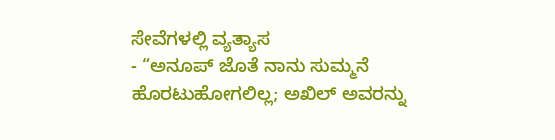ಸೇವೆಗಳಲ್ಲಿ ವ್ಯತ್ಯಾಸ
- “ಅನೂಪ್ ಜೊತೆ ನಾನು ಸುಮ್ಮನೆ ಹೊರಟುಹೋಗಲಿಲ್ಲ; ಅಖಿಲ್ ಅವರನ್ನು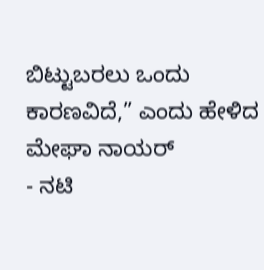ಬಿಟ್ಟುಬರಲು ಒಂದು ಕಾರಣವಿದೆ,” ಎಂದು ಹೇಳಿದ ಮೇಘಾ ನಾಯರ್
- ನಟಿ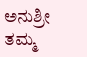ಅನುಶ್ರೀ ತಮ್ಮ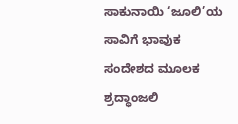ಸಾಕುನಾಯಿ ‘ಜೂಲಿ’ಯ ಸಾವಿಗೆ ಭಾವುಕ ಸಂದೇಶದ ಮೂಲಕ ಶ್ರದ್ಧಾಂಜಲಿ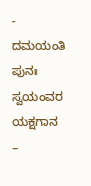- ದಮಯಂತಿ ಪುನಃ ಸ್ವಯಂವರ ಯಕ್ಷಗಾನ –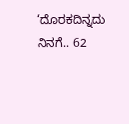‘ದೊರಕದಿನ್ನದು ನಿನಗೆ.. 62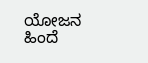ಯೋಜನ ಹಿಂದೆ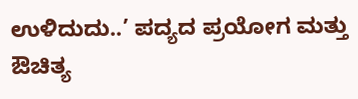ಉಳಿದುದು..’ ಪದ್ಯದ ಪ್ರಯೋಗ ಮತ್ತು ಔಚಿತ್ಯ